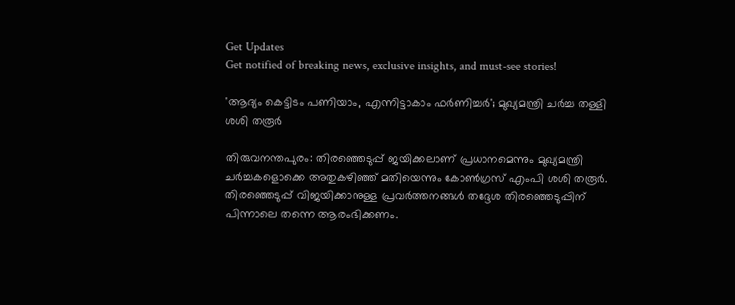Get Updates
Get notified of breaking news, exclusive insights, and must-see stories!

'ആദ്യം കെട്ടിടം പണിയാം, എന്നിട്ടാകാം ഫർണിച്ചർ'; മുഖ്യമന്ത്രി ചർച്ച തള്ളി ശശി തരൂർ

തിരുവനന്തപുരം: തിരഞ്ഞെടുപ്പ് ജയിക്കലാണ് പ്രധാനമെന്നും മുഖ്യമന്ത്രി ചർച്ചകളൊക്കെ അതുകഴിഞ്ഞ് മതിയെന്നും കോൺഗ്രസ് എംപി ശശി തരൂർ. തിരഞ്ഞെടുപ്പ് വിജയിക്കാനുള്ള പ്രവർത്തനങ്ങൾ തദ്ദേശ തിരഞ്ഞെടുപ്പിന് പിന്നാലെ തന്നെ ആരംഭിക്കണം.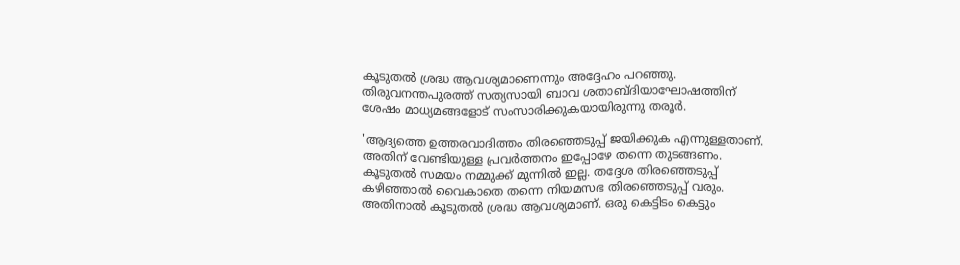കൂടുതൽ ശ്രദ്ധ ആവശ്യമാണെന്നും അദ്ദേഹം പറഞ്ഞു. തിരുവനന്തപുരത്ത് സത്യസായി ബാവ ശതാബ്ദിയാഘോഷത്തിന് ശേഷം മാധ്യമങ്ങളോട് സംസാരിക്കുകയായിരുന്നു തരൂർ.

'ആദ്യത്തെ ഉത്തരവാദിത്തം തിരഞ്ഞെടുപ്പ് ജയിക്കുക എന്നുള്ളതാണ്. അതിന് വേണ്ടിയുള്ള പ്രവർത്തനം ഇപ്പോഴേ തന്നെ തുടങ്ങണം. കൂടുതൽ സമയം നമ്മുക്ക് മുന്നിൽ ഇല്ല. തദ്ദേശ തിരഞ്ഞെടുപ്പ് കഴിഞ്ഞാൽ വൈകാതെ തന്നെ നിയമസഭ തിരഞ്ഞെടുപ്പ് വരും. അതിനാൽ കൂടുതൽ ശ്രദ്ധ ആവശ്യമാണ്. ഒരു കെട്ടിടം കെട്ടും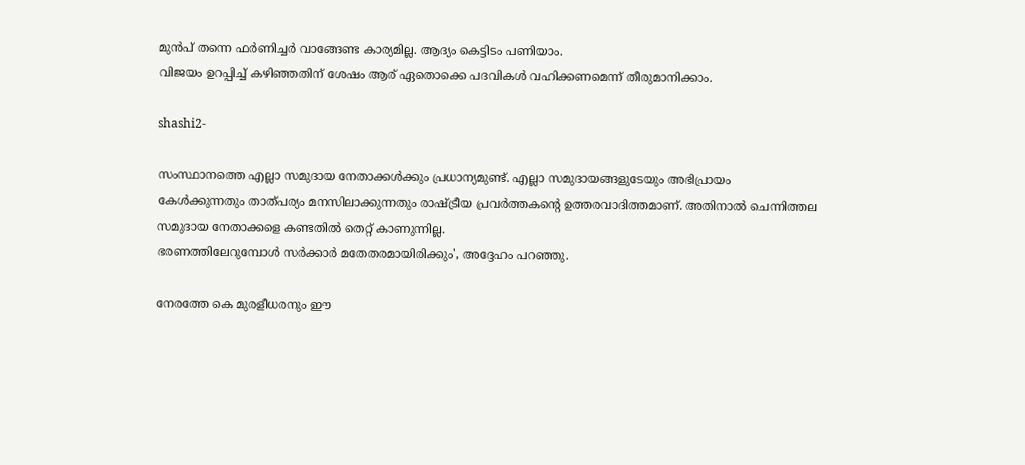മുൻപ് തന്നെ ഫർണിച്ചർ വാങ്ങേണ്ട കാര്യമില്ല. ആദ്യം കെട്ടിടം പണിയാം.
വിജയം ഉറപ്പിച്ച് കഴിഞ്ഞതിന് ശേഷം ആര് ഏതൊക്കെ പദവികൾ വഹിക്കണമെന്ന് തീരുമാനിക്കാം.

shashi2-

സംസ്ഥാനത്തെ എല്ലാ സമുദായ നേതാക്കൾക്കും പ്രധാന്യമുണ്ട്. എല്ലാ സമുദായങ്ങളുടേയും അഭിപ്രായം കേൾക്കുന്നതും താത്പര്യം മനസിലാക്കുന്നതും രാഷ്ട്രീയ പ്രവർത്തകന്റെ ഉത്തരവാദിത്തമാണ്. അതിനാൽ ചെന്നിത്തല സമുദായ നേതാക്കളെ കണ്ടതിൽ തെറ്റ് കാണുന്നില്ല.
ഭരണത്തിലേറുമ്പോൾ സർക്കാർ മതേതരമായിരിക്കും', അദ്ദേഹം പറഞ്ഞു.

നേരത്തേ കെ മുരളീധരനും ഈ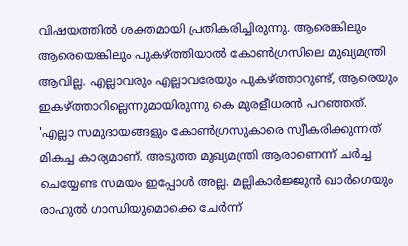വിഷയത്തിൽ ശക്തമായി പ്രതികരിച്ചിരുന്നു. ആരെങ്കിലും ആരെയെങ്കിലും പുകഴ്ത്തിയാൽ കോണ്‍ഗ്രസിലെ മുഖ്യമന്ത്രി ആവില്ല. എല്ലാവരും എല്ലാവരേയും പുകഴ്ത്താറുണ്ട്, ആരെയും ഇകഴ്ത്താറില്ലെന്നുമായിരുന്നു കെ മുരളീധരൻ പറഞ്ഞത്. 'എല്ലാ സമുദായങ്ങളും കോൺഗ്രസുകാരെ സ്വീകരിക്കുന്നത് മികച്ച കാര്യമാണ്. അടുത്ത മുഖ്യമന്ത്രി ആരാണെന്ന് ചർച്ച ചെയ്യേണ്ട സമയം ഇപ്പോൾ അല്ല. മല്ലികാർജ്ജുന്‍ ഖാർഗെയും രാഹുല്‍ ഗാന്ധിയുമൊക്കെ ചേർന്ന്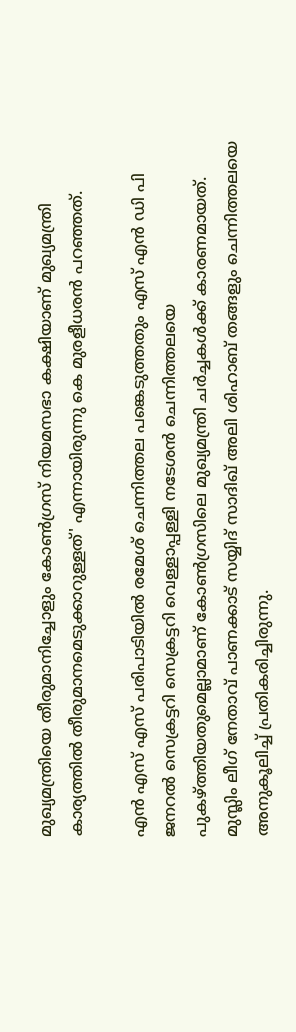മുഖ്യമന്ത്രിയെ തീരുമാനിച്ചോളും കോൺഗ്രസ്‌ നിയമസഭാ കക്ഷിയാണ് മുഖ്യമന്ത്രി കാര്യത്തിൽ തീരുമാനമെടുക്കാറുള്ളത്' എന്നായിരുന്നു കെ മുരളീധരൻ പറഞ്ഞത്.

എൻ എസ് എസ് പരിപാടിയിൽ രമേശ് ചെന്നിത്തല പങ്കെടുത്തതും എസ് എൻ ഡി പി ജനറൽ സെക്രട്ടറി സെക്രട്ടറി വെള്ളാപ്പള്ളി നടേശൻ ചെന്നിത്തലയെ പുകഴ്ത്തിയതുമെല്ലാമാണ് കോൺഗ്രസിലെ മുഖ്യമന്ത്രി ചർച്ചകൾക്ക് കാരണമായത്. മുസ്ലിം ലീഗ് നേതാവ് പാണക്കാട് സയ്യിദ് സാദിഖ് അലി ശിഹാബ് തങ്ങളും ചെന്നിത്തലയെ അനുകൂലിച്ച് പ്രതികരിച്ചിരുന്നു.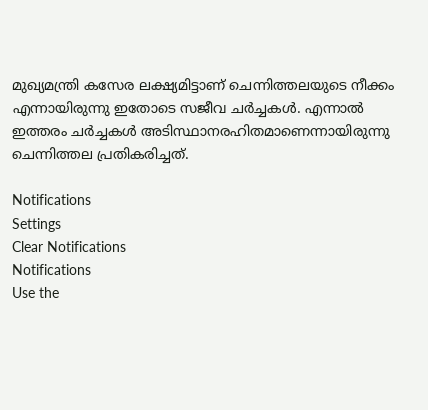മുഖ്യമന്ത്രി കസേര ലക്ഷ്യമിട്ടാണ് ചെന്നിത്തലയുടെ നീക്കം എന്നായിരുന്നു ഇതോടെ സജീവ ചർച്ചകൾ. എന്നാൽ ഇത്തരം ചർച്ചകൾ അടിസ്ഥാനരഹിതമാണെന്നായിരുന്നു ചെന്നിത്തല പ്രതികരിച്ചത്.

Notifications
Settings
Clear Notifications
Notifications
Use the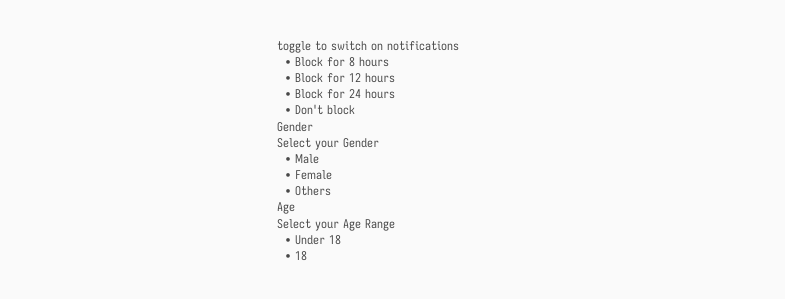toggle to switch on notifications
  • Block for 8 hours
  • Block for 12 hours
  • Block for 24 hours
  • Don't block
Gender
Select your Gender
  • Male
  • Female
  • Others
Age
Select your Age Range
  • Under 18
  • 18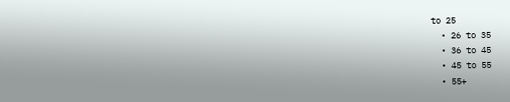to 25
  • 26 to 35
  • 36 to 45
  • 45 to 55
  • 55+